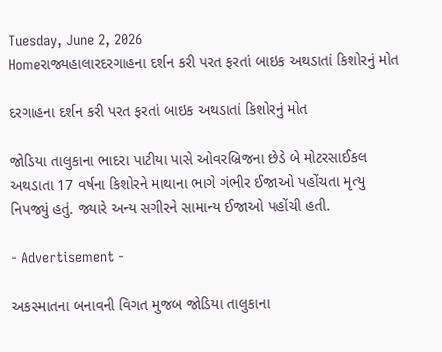Tuesday, June 2, 2026
Homeરાજ્યહાલારદરગાહના દર્શન કરી પરત ફરતાં બાઇક અથડાતાં કિશોરનું મોત

દરગાહના દર્શન કરી પરત ફરતાં બાઇક અથડાતાં કિશોરનું મોત

જોડિયા તાલુકાના ભાદરા પાટીયા પાસે ઓવરબ્રિજના છેડે બે મોટરસાઈકલ અથડાતા 17 વર્ષના કિશોરને માથાના ભાગે ગંભીર ઈજાઓ પહોંચતા મૃત્યુ નિપજ્યું હતું. જ્યારે અન્ય સગીરને સામાન્ય ઈજાઓ પહોંચી હતી.

- Advertisement -

અકસ્માતના બનાવની વિગત મુજબ જોડિયા તાલુકાના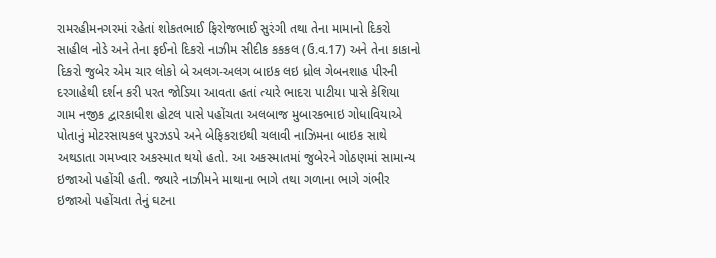રામરહીમનગરમાં રહેતાં શોકતભાઈ ફિરોજભાઈ સુરંગી તથા તેના મામાનો દિકરો સાહીલ નોડે અને તેના ફઈનો દિકરો નાઝીમ સીદીક કકકલ (ઉ.વ.17) અને તેના કાકાનો દિકરો જુબેર એમ ચાર લોકો બે અલગ-અલગ બાઇક લઇ ધ્રોલ ગેબનશાહ પીરની દરગાહેથી દર્શન કરી પરત જોડિયા આવતા હતાં ત્યારે ભાદરા પાટીયા પાસે કેશિયા ગામ નજીક દ્વારકાધીશ હોટલ પાસે પહોંચતા અલબાજ મુબારકભાઇ ગોધાવિયાએ પોતાનું મોટરસાયકલ પુરઝડપે અને બેફિકરાઇથી ચલાવી નાઝિમના બાઇક સાથે અથડાતા ગમખ્વાર અકસ્માત થયો હતો. આ અકસ્માતમાં જુબેરને ગોઠણમાં સામાન્ય ઇજાઓ પહોંચી હતી. જ્યારે નાઝીમને માથાના ભાગે તથા ગળાના ભાગે ગંભીર ઇજાઓ પહોંચતા તેનું ઘટના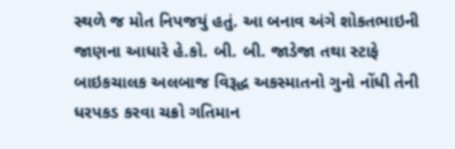સ્થળે જ મોત નિપજયું હતું. આ બનાવ અંગે શોકતભાઇની જાણના આધારે હે.કો. બી. બી. જાડેજા તથા સ્ટાફે બાઇકચાલક અલબાજ વિરૂદ્ધ અકસ્માતનો ગુનો નોંધી તેની ધરપકડ કરવા ચક્રો ગતિમાન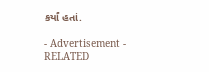કર્યાં હતાં.

- Advertisement -
RELATED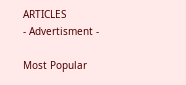ARTICLES
- Advertisment -

Most Popular